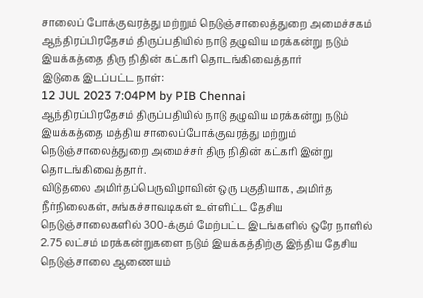சாலைப் போக்குவரத்து மற்றும் நெடுஞ்சாலைத்துறை அமைச்சகம்
ஆந்திரப்பிரதேசம் திருப்பதியில் நாடு தழுவிய மரக்கன்று நடும் இயக்கத்தை திரு நிதின் கட்கரி தொடங்கிவைத்தார்
இடுகை இடப்பட்ட நாள்:
12 JUL 2023 7:04PM by PIB Chennai
ஆந்திரப்பிரதேசம் திருப்பதியில் நாடு தழுவிய மரக்கன்று நடும் இயக்கத்தை மத்திய சாலைப்போக்குவரத்து மற்றும் நெடுஞ்சாலைத்துறை அமைச்சர் திரு நிதின் கட்கரி இன்று தொடங்கிவைத்தார்.
விடுதலை அமிர்தப்பெருவிழாவின் ஒரு பகுதியாக, அமிர்த நீர்நிலைகள், சுங்கச்சாவடிகள் உள்ளிட்ட தேசிய நெடுஞ்சாலைகளில் 300-க்கும் மேற்பட்ட இடங்களில் ஒரே நாளில் 2.75 லட்சம் மரக்கன்றுகளை நடும் இயக்கத்திற்கு இந்திய தேசிய நெடுஞ்சாலை ஆணையம்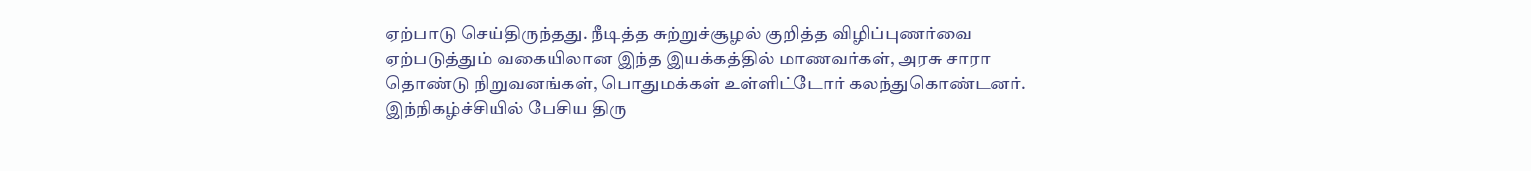ஏற்பாடு செய்திருந்தது. நீடித்த சுற்றுச்சூழல் குறித்த விழிப்புணர்வை ஏற்படுத்தும் வகையிலான இந்த இயக்கத்தில் மாணவர்கள், அரசு சாரா தொண்டு நிறுவனங்கள், பொதுமக்கள் உள்ளிட்டோர் கலந்துகொண்டனர்.
இந்நிகழ்ச்சியில் பேசிய திரு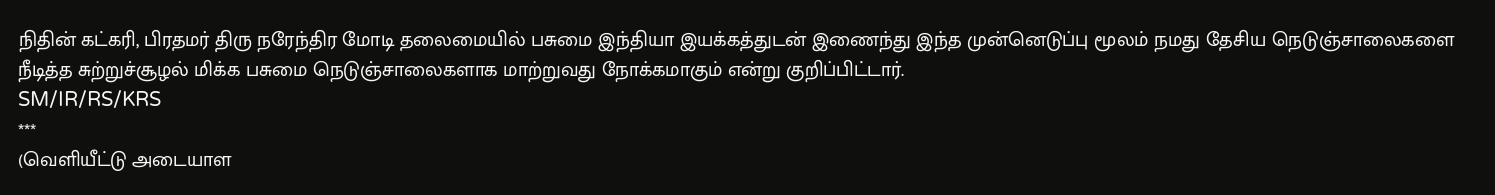நிதின் கட்கரி, பிரதமர் திரு நரேந்திர மோடி தலைமையில் பசுமை இந்தியா இயக்கத்துடன் இணைந்து இந்த முன்னெடுப்பு மூலம் நமது தேசிய நெடுஞ்சாலைகளை நீடித்த சுற்றுச்சூழல் மிக்க பசுமை நெடுஞ்சாலைகளாக மாற்றுவது நோக்கமாகும் என்று குறிப்பிட்டார்.
SM/IR/RS/KRS
***
(வெளியீட்டு அடையாள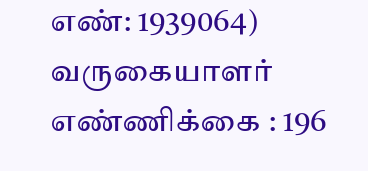எண்: 1939064)
வருகையாளர் எண்ணிக்கை : 196